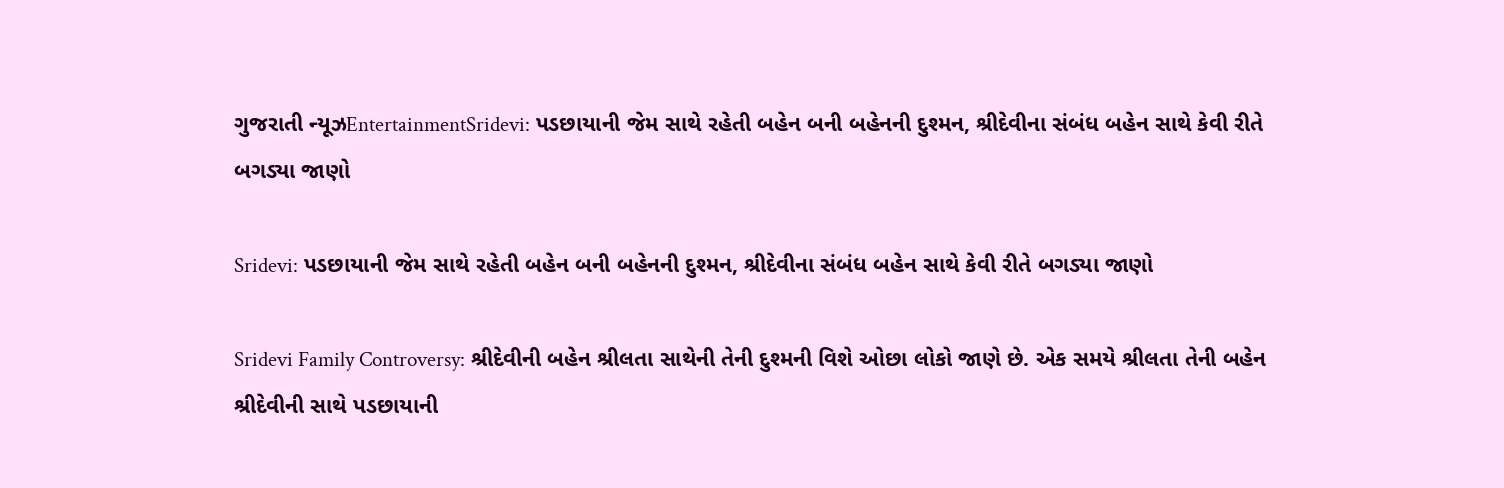ગુજરાતી ન્યૂઝEntertainmentSridevi: પડછાયાની જેમ સાથે રહેતી બહેન બની બહેનની દુશ્મન, શ્રીદેવીના સંબંધ બહેન સાથે કેવી રીતે બગડ્યા જાણો

Sridevi: પડછાયાની જેમ સાથે રહેતી બહેન બની બહેનની દુશ્મન, શ્રીદેવીના સંબંધ બહેન સાથે કેવી રીતે બગડ્યા જાણો

Sridevi Family Controversy: શ્રીદેવીની બહેન શ્રીલતા સાથેની તેની દુશ્મની વિશે ઓછા લોકો જાણે છે. એક સમયે શ્રીલતા તેની બહેન શ્રીદેવીની સાથે પડછાયાની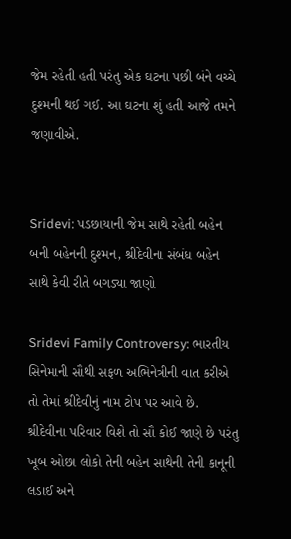જેમ રહેતી હતી પરંતુ એક ઘટના પછી બંને વચ્ચે દુશ્મની થઈ ગઈ. આ ઘટના શું હતી આજે તમને જણાવીએ.


Sridevi: પડછાયાની જેમ સાથે રહેતી બહેન બની બહેનની દુશ્મન, શ્રીદેવીના સંબંધ બહેન સાથે કેવી રીતે બગડ્યા જાણો

Sridevi Family Controversy: ભારતીય સિનેમાની સૌથી સફળ અભિનેત્રીની વાત કરીએ તો તેમાં શ્રીદેવીનું નામ ટોપ પર આવે છે. શ્રીદેવીના પરિવાર વિશે તો સૌ કોઈ જાણે છે પરંતુ ખૂબ ઓછા લોકો તેની બહેન સાથેની તેની કાનૂની લડાઈ અને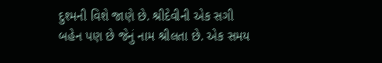દુશ્મની વિશે જાણે છે. શ્રીદેવીની એક સગી બહેન પણ છે જેનું નામ શ્રીલતા છે. એક સમય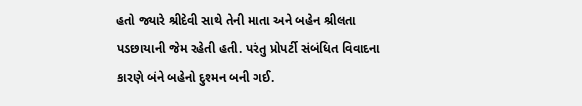હતો જ્યારે શ્રીદેવી સાથે તેની માતા અને બહેન શ્રીલતા પડછાયાની જેમ રહેતી હતી. પરંતુ પ્રોપર્ટી સંબંધિત વિવાદના કારણે બંને બહેનો દુશ્મન બની ગઈ.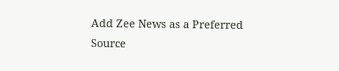Add Zee News as a Preferred Source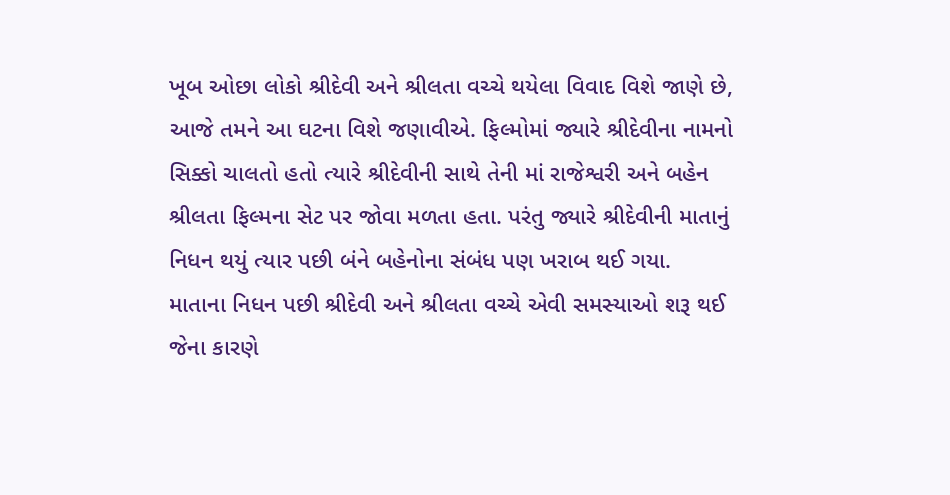ખૂબ ઓછા લોકો શ્રીદેવી અને શ્રીલતા વચ્ચે થયેલા વિવાદ વિશે જાણે છે, આજે તમને આ ઘટના વિશે જણાવીએ. ફિલ્મોમાં જ્યારે શ્રીદેવીના નામનો સિક્કો ચાલતો હતો ત્યારે શ્રીદેવીની સાથે તેની માં રાજેશ્વરી અને બહેન શ્રીલતા ફિલ્મના સેટ પર જોવા મળતા હતા. પરંતુ જ્યારે શ્રીદેવીની માતાનું નિધન થયું ત્યાર પછી બંને બહેનોના સંબંધ પણ ખરાબ થઈ ગયા. માતાના નિધન પછી શ્રીદેવી અને શ્રીલતા વચ્ચે એવી સમસ્યાઓ શરૂ થઈ જેના કારણે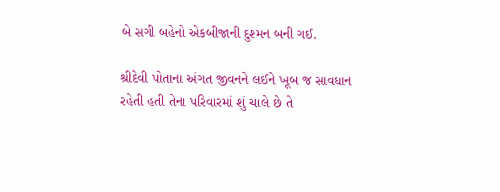બે સગી બહેનો એકબીજાની દુશ્મન બની ગઈ.

શ્રીદેવી પોતાના અંગત જીવનને લઈને ખૂબ જ સાવધાન રહેતી હતી તેના પરિવારમાં શું ચાલે છે તે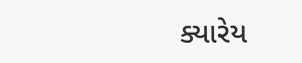ક્યારેય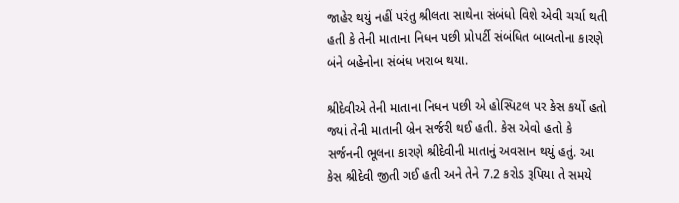જાહેર થયું નહીં પરંતુ શ્રીલતા સાથેના સંબંધો વિશે એવી ચર્ચા થતી હતી કે તેની માતાના નિધન પછી પ્રોપર્ટી સંબંધિત બાબતોના કારણે બંને બહેનોના સંબંધ ખરાબ થયા.

શ્રીદેવીએ તેની માતાના નિધન પછી એ હોસ્પિટલ પર કેસ કર્યો હતો જ્યાં તેની માતાની બ્રેન સર્જરી થઈ હતી. કેસ એવો હતો કે સર્જનની ભૂલના કારણે શ્રીદેવીની માતાનું અવસાન થયું હતું. આ કેસ શ્રીદેવી જીતી ગઈ હતી અને તેને 7.2 કરોડ રૂપિયા તે સમયે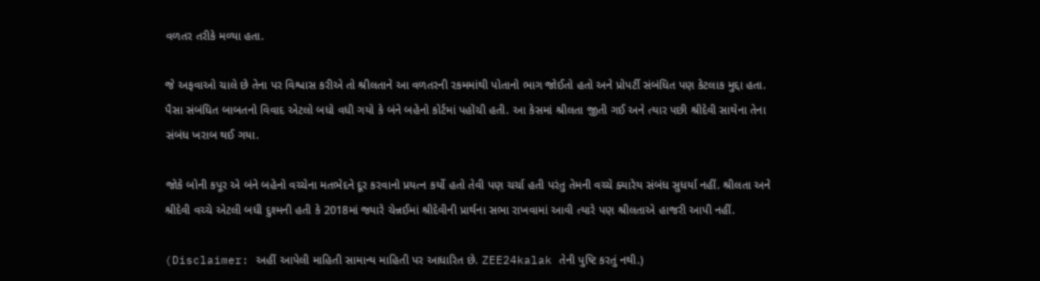વળતર તરીકે મળ્યા હતા.

જે અફવાઓ ચાલે છે તેના પર વિશ્વાસ કરીએ તો શ્રીલતાને આ વળતરની રકમમાંથી પોતાનો ભાગ જોઈતો હતો અને પ્રોપર્ટી સંબંધિત પણ કેટલાક મુદ્દા હતા. પૈસા સંબંધિત બાબતનો વિવાદ એટલો બધો વધી ગયો કે બંને બહેનો કોર્ટમાં પહોંચી હતી. આ કેસમાં શ્રીલતા જીતી ગઈ અને ત્યાર પછી શ્રીદેવી સાથેના તેના સંબંધ ખરાબ થઈ ગયા.

જોકે બોની કપૂર એ બંને બહેનો વચ્ચેના મતભેદને દૂર કરવાનો પ્રયત્ન કર્યો હતો તેવી પણ ચર્ચા હતી પરંતુ તેમની વચ્ચે ક્યારેય સંબંધ સુધર્યા નહીં. શ્રીલતા અને શ્રીદેવી વચ્ચે એટલી બધી દુશ્મની હતી કે 2018માં જ્યારે ચેન્નઈમાં શ્રીદેવીની પ્રાર્થના સભા રાખવામાં આવી ત્યારે પણ શ્રીલતાએ હાજરી આપી નહીં.

(Disclaimer: અહીં આપેલી માહિતી સામાન્ય માહિતી પર આધારિત છે. ZEE24kalak તેની પુષ્ટિ કરતું નથી.)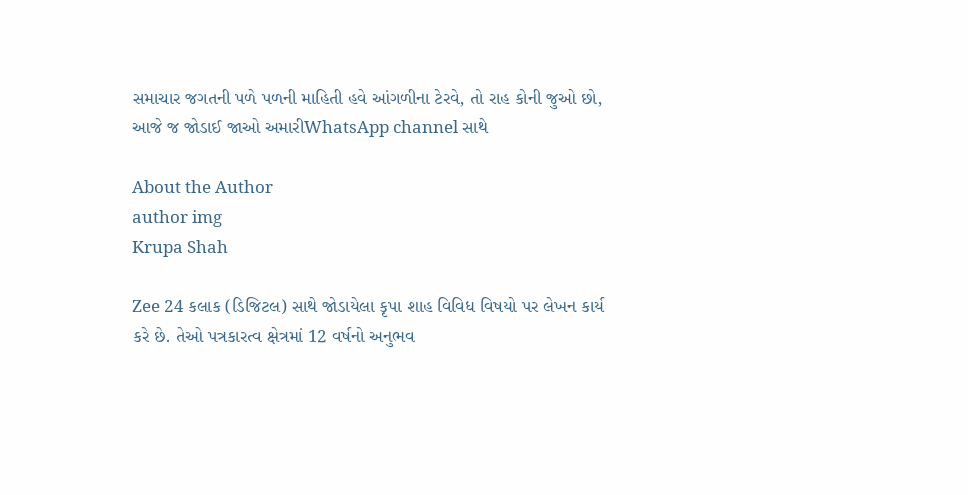સમાચાર જગતની પળે પળની માહિતી હવે આંગળીના ટેરવે, તો રાહ કોની જુઓ છો, આજે જ જોડાઈ જાઓ અમારીWhatsApp channel સાથે

About the Author
author img
Krupa Shah

Zee 24 કલાક (ડિજિટલ) સાથે જોડાયેલા કૃપા શાહ વિવિધ વિષયો પર લેખન કાર્ય કરે છે. તેઓ પત્રકારત્વ ક્ષેત્રમાં 12 વર્ષનો અનુભવ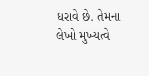ધરાવે છે. તેમના લેખો મુખ્યત્વે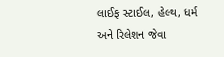લાઈફ સ્ટાઈલ, હેલ્થ, ધર્મ અને રિલેશન જેવા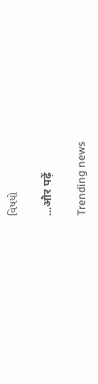વિષયો

...और पढ़ें

Trending news